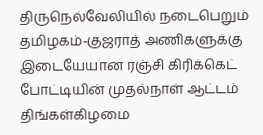திருநெல்வேலியில் நடைபெறும் தமிழகம்-குஜராத் அணிகளுக்கு இடையேயான ரஞ்சி கிரிக்கெட் போட்டியின் முதல்நாள் ஆட்டம் திங்கள்கிழமை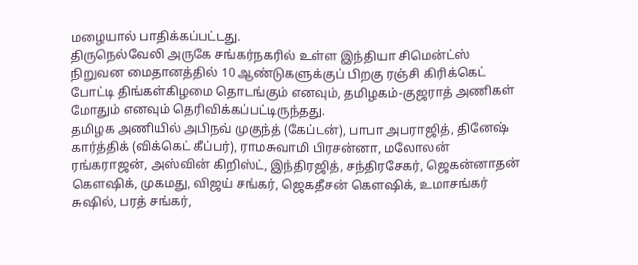மழையால் பாதிக்கப்பட்டது.
திருநெல்வேலி அருகே சங்கர்நகரில் உள்ள இந்தியா சிமென்ட்ஸ் நிறுவன மைதானத்தில் 10 ஆண்டுகளுக்குப் பிறகு ரஞ்சி கிரிக்கெட் போட்டி திங்கள்கிழமை தொடங்கும் எனவும், தமிழகம்-குஜராத் அணிகள் மோதும் எனவும் தெரிவிக்கப்பட்டிருந்தது.
தமிழக அணியில் அபிநவ் முகுந்த் (கேப்டன்), பாபா அபராஜித், தினேஷ் கார்த்திக் (விக்கெட் கீப்பர்), ராமசுவாமி பிரசன்னா, மலோலன் ரங்கராஜன், அஸ்வின் கிறிஸ்ட், இந்திரஜித், சந்திரசேகர், ஜெகன்னாதன் கெளஷிக், முகமது, விஜய் சங்கர், ஜெகதீசன் கெளஷிக், உமாசங்கர் சுஷில், பரத் சங்கர்,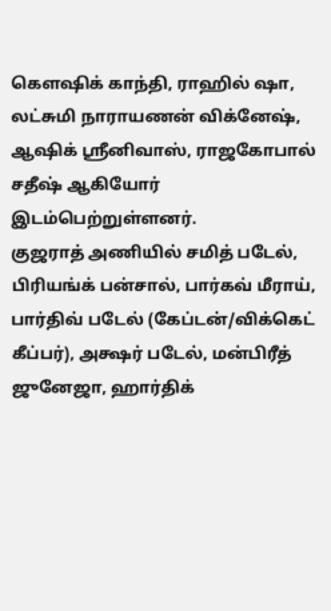கெளஷிக் காந்தி, ராஹில் ஷா, லட்சுமி நாராயணன் விக்னேஷ், ஆஷிக் ஸ்ரீனிவாஸ், ராஜகோபால் சதீஷ் ஆகியோர் இடம்பெற்றுள்ளனர்.
குஜராத் அணியில் சமித் படேல், பிரியங்க் பன்சால், பார்கவ் மீராய், பார்திவ் படேல் (கேப்டன்/விக்கெட் கீப்பர்), அக்ஷர் படேல், மன்பிரீத் ஜுனேஜா, ஹார்திக்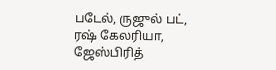படேல், ருஜுல் பட், ரஷ் கேலரியா, ஜேஸ்பிரித்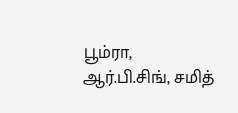பூம்ரா, ஆர்.பி.சிங், சமித்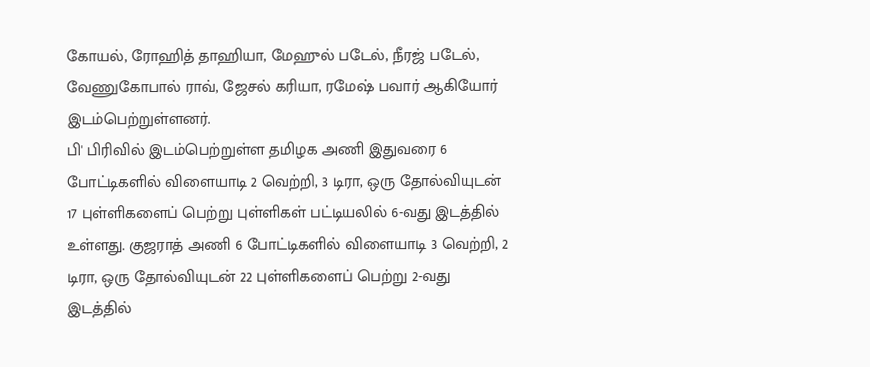கோயல், ரோஹித் தாஹியா, மேஹுல் படேல், நீரஜ் படேல், வேணுகோபால் ராவ், ஜேசல் கரியா, ரமேஷ் பவார் ஆகியோர் இடம்பெற்றுள்ளனர்.
பி' பிரிவில் இடம்பெற்றுள்ள தமிழக அணி இதுவரை 6 போட்டிகளில் விளையாடி 2 வெற்றி, 3 டிரா, ஒரு தோல்வியுடன் 17 புள்ளிகளைப் பெற்று புள்ளிகள் பட்டியலில் 6-வது இடத்தில் உள்ளது. குஜராத் அணி 6 போட்டிகளில் விளையாடி 3 வெற்றி, 2 டிரா, ஒரு தோல்வியுடன் 22 புள்ளிகளைப் பெற்று 2-வது இடத்தில்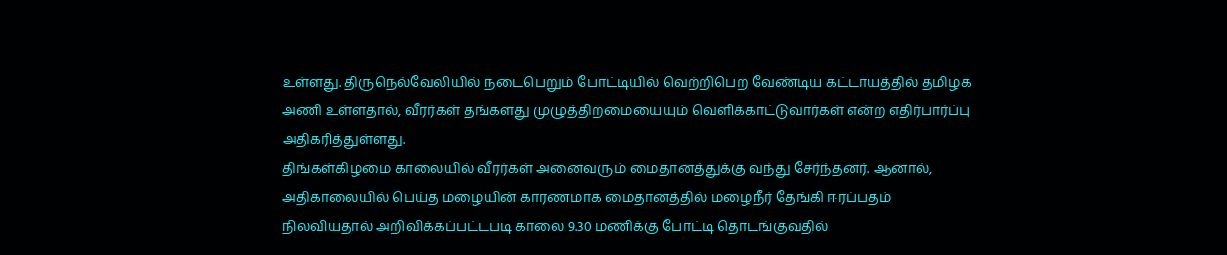உள்ளது. திருநெல்வேலியில் நடைபெறும் போட்டியில் வெற்றிபெற வேண்டிய கட்டாயத்தில் தமிழக அணி உள்ளதால், வீரர்கள் தங்களது முழுத்திறமையையும் வெளிக்காட்டுவார்கள் என்ற எதிர்பார்ப்பு அதிகரித்துள்ளது.
திங்கள்கிழமை காலையில் வீரர்கள் அனைவரும் மைதானத்துக்கு வந்து சேர்ந்தனர். ஆனால், அதிகாலையில் பெய்த மழையின் காரணமாக மைதானத்தில் மழைநீர் தேங்கி ஈரப்பதம் நிலவியதால் அறிவிக்கப்பட்டபடி காலை 9.30 மணிக்கு போட்டி தொடங்குவதில்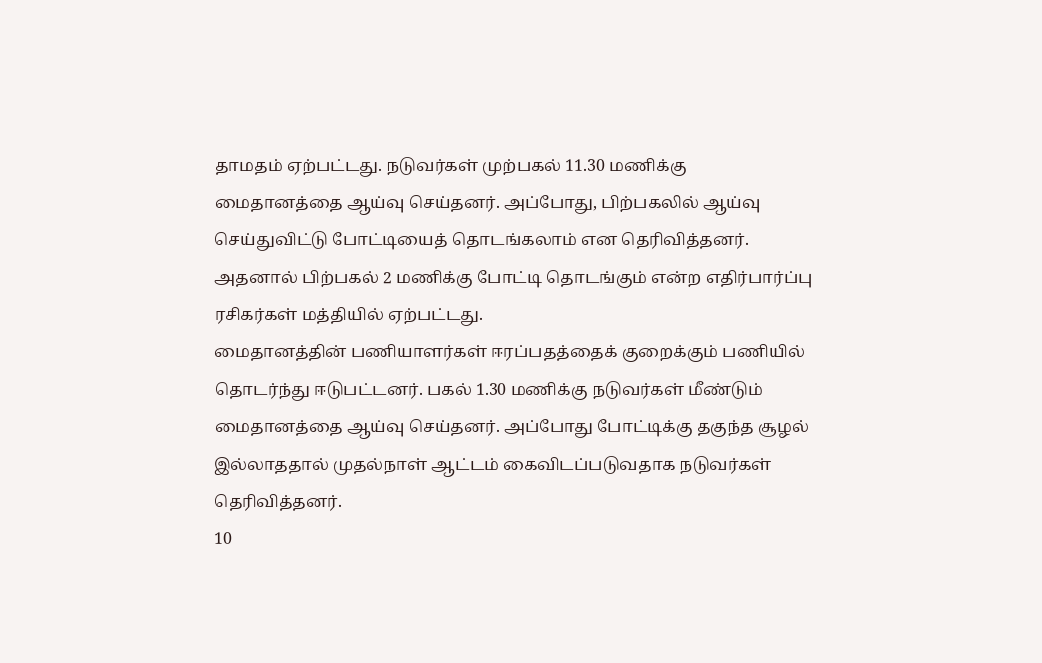தாமதம் ஏற்பட்டது. நடுவர்கள் முற்பகல் 11.30 மணிக்கு மைதானத்தை ஆய்வு செய்தனர். அப்போது, பிற்பகலில் ஆய்வு செய்துவிட்டு போட்டியைத் தொடங்கலாம் என தெரிவித்தனர். அதனால் பிற்பகல் 2 மணிக்கு போட்டி தொடங்கும் என்ற எதிர்பார்ப்பு ரசிகர்கள் மத்தியில் ஏற்பட்டது.
மைதானத்தின் பணியாளர்கள் ஈரப்பதத்தைக் குறைக்கும் பணியில் தொடர்ந்து ஈடுபட்டனர். பகல் 1.30 மணிக்கு நடுவர்கள் மீண்டும் மைதானத்தை ஆய்வு செய்தனர். அப்போது போட்டிக்கு தகுந்த சூழல் இல்லாததால் முதல்நாள் ஆட்டம் கைவிடப்படுவதாக நடுவர்கள் தெரிவித்தனர்.
10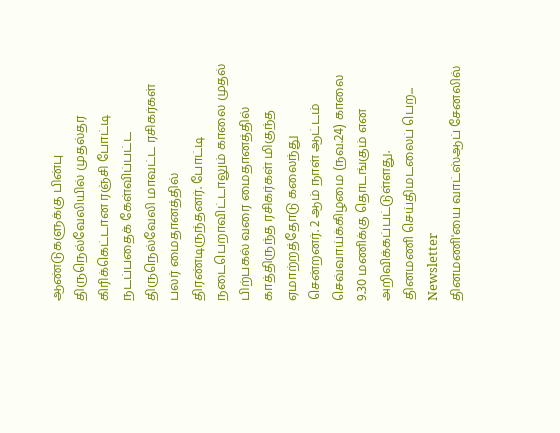ஆண்டுகளுக்கு பின்பு திருநெல்வேலியில் முதல்தர கிரிக்கெட்டான ரஞ்சி போட்டி நடப்பதைக் கேள்விப்பட்ட திருநெல்வேலி மாவட்ட ரசிகர்கள் பலர் மைதானத்தில் திரண்டிருந்தனர். போட்டி நடைபெறாவிட்டாலும் காலை முதல் பிற்பகல் வரை மைதானத்தில் காத்திருந்த ரசிகர்கள் மிகுந்த ஏமாற்றத்தோடு கலைந்து சென்றனர். 2 ஆம் நாள் ஆட்டம் செவ்வாய்க்கிழமை (நவ.24) காலை 9.30 மணிக்கு தொடங்கும் என அறிவிக்கப்பட்டுள்ளது.
தினமணி செய்திமடலைப் பெற... Newsletter
தினமணி'யை வாட்ஸ்ஆப் சேனலில்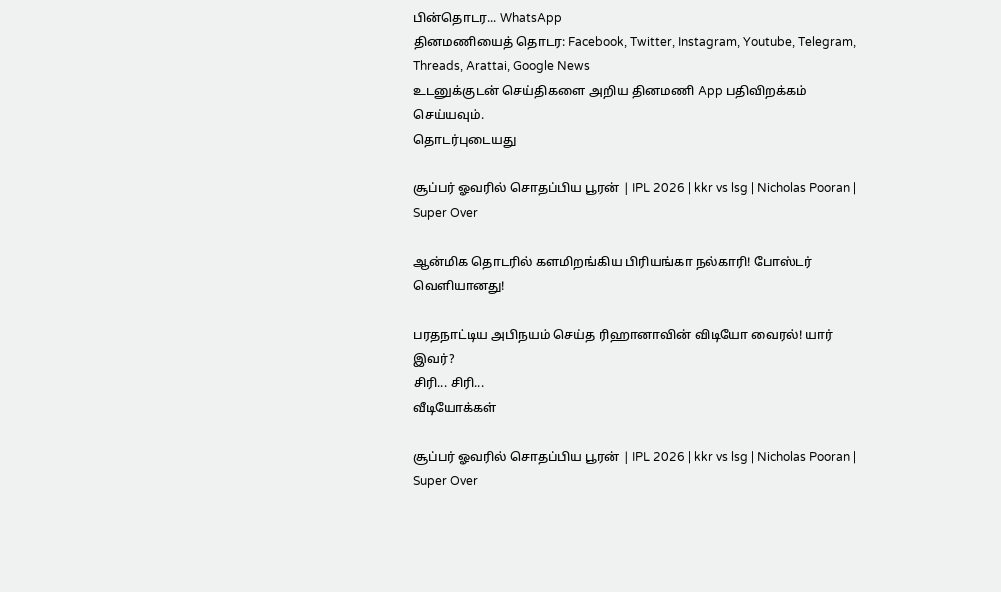பின்தொடர... WhatsApp
தினமணியைத் தொடர: Facebook, Twitter, Instagram, Youtube, Telegram, Threads, Arattai, Google News
உடனுக்குடன் செய்திகளை அறிய தினமணி App பதிவிறக்கம் செய்யவும்.
தொடர்புடையது

சூப்பர் ஓவரில் சொதப்பிய பூரன் | IPL 2026 | kkr vs lsg | Nicholas Pooran | Super Over

ஆன்மிக தொடரில் களமிறங்கிய பிரியங்கா நல்காரி! போஸ்டர் வெளியானது!

பரதநாட்டிய அபிநயம் செய்த ரிஹானாவின் விடியோ வைரல்! யார் இவர்?
சிரி... சிரி...
வீடியோக்கள்

சூப்பர் ஓவரில் சொதப்பிய பூரன் | IPL 2026 | kkr vs lsg | Nicholas Pooran | Super Over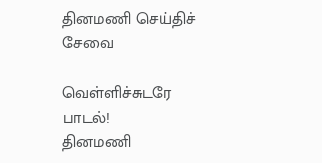தினமணி செய்திச் சேவை

வெள்ளிச்சுடரே பாடல்!
தினமணி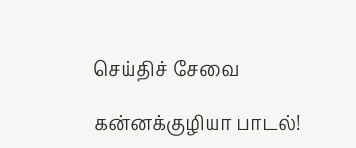செய்திச் சேவை

கன்னக்குழியா பாடல்!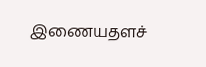இணையதளச்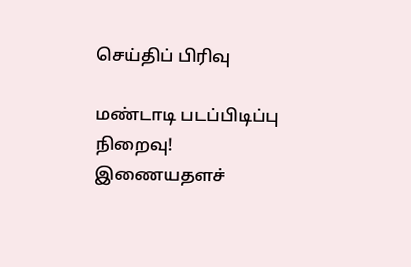செய்திப் பிரிவு

மண்டாடி படப்பிடிப்பு நிறைவு!
இணையதளச்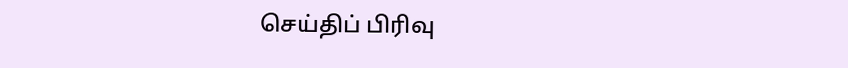செய்திப் பிரிவு